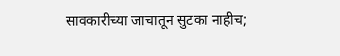सावकारीच्या जाचातून सुटका नाहीच;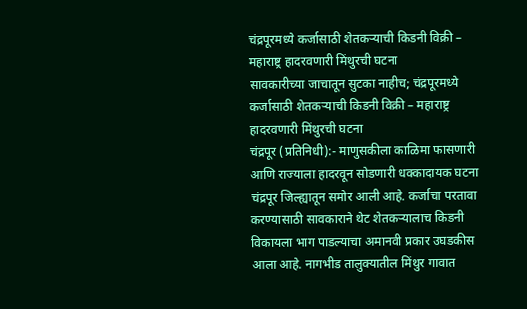चंद्रपूरमध्ये कर्जासाठी शेतकऱ्याची किडनी विक्री – महाराष्ट्र हादरवणारी मिंथुरची घटना
सावकारीच्या जाचातून सुटका नाहीच; चंद्रपूरमध्ये कर्जासाठी शेतकऱ्याची किडनी विक्री – महाराष्ट्र हादरवणारी मिंथुरची घटना
चंद्रपूर (प्रतिनिधी):- माणुसकीला काळिमा फासणारी आणि राज्याला हादरवून सोडणारी धक्कादायक घटना चंद्रपूर जिल्ह्यातून समोर आली आहे. कर्जाचा परतावा करण्यासाठी सावकाराने थेट शेतकऱ्यालाच किडनी विकायला भाग पाडल्याचा अमानवी प्रकार उघडकीस आला आहे. नागभीड तालुक्यातील मिंथुर गावात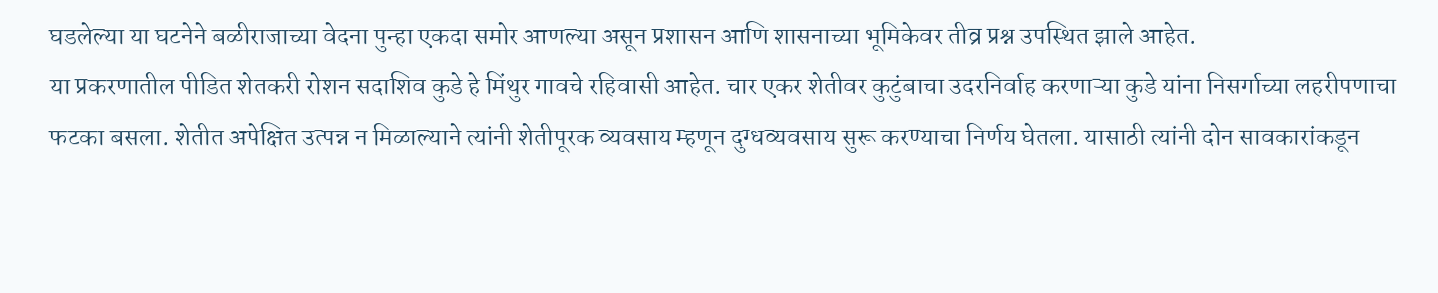घडलेल्या या घटनेने बळीराजाच्या वेदना पुन्हा एकदा समोर आणल्या असून प्रशासन आणि शासनाच्या भूमिकेवर तीव्र प्रश्न उपस्थित झाले आहेत.
या प्रकरणातील पीडित शेतकरी रोशन सदाशिव कुडे हे मिंथुर गावचे रहिवासी आहेत. चार एकर शेतीवर कुटुंबाचा उदरनिर्वाह करणाऱ्या कुडे यांना निसर्गाच्या लहरीपणाचा फटका बसला. शेतीत अपेक्षित उत्पन्न न मिळाल्याने त्यांनी शेतीपूरक व्यवसाय म्हणून दुग्धव्यवसाय सुरू करण्याचा निर्णय घेतला. यासाठी त्यांनी दोन सावकारांकडून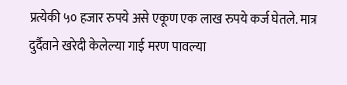प्रत्येकी ५० हजार रुपये असे एकूण एक लाख रुपये कर्ज घेतले. मात्र दुर्दैवाने खरेदी केलेल्या गाई मरण पावल्या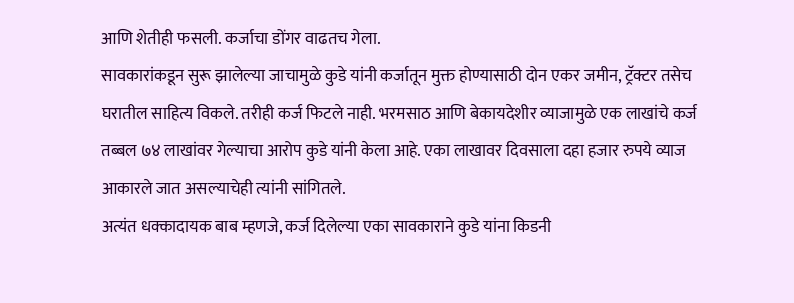आणि शेतीही फसली. कर्जाचा डोंगर वाढतच गेला.
सावकारांकडून सुरू झालेल्या जाचामुळे कुडे यांनी कर्जातून मुक्त होण्यासाठी दोन एकर जमीन, ट्रॅक्टर तसेच घरातील साहित्य विकले. तरीही कर्ज फिटले नाही. भरमसाठ आणि बेकायदेशीर व्याजामुळे एक लाखांचे कर्ज तब्बल ७४ लाखांवर गेल्याचा आरोप कुडे यांनी केला आहे. एका लाखावर दिवसाला दहा हजार रुपये व्याज आकारले जात असल्याचेही त्यांनी सांगितले.
अत्यंत धक्कादायक बाब म्हणजे, कर्ज दिलेल्या एका सावकाराने कुडे यांना किडनी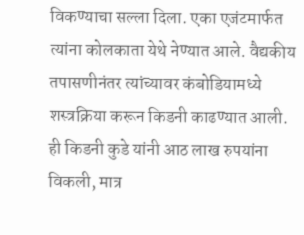विकण्याचा सल्ला दिला. एका एजंटमार्फत त्यांना कोलकाता येथे नेण्यात आले. वैद्यकीय तपासणीनंतर त्यांच्यावर कंबोडियामध्ये शस्त्रक्रिया करून किडनी काढण्यात आली. ही किडनी कुडे यांनी आठ लाख रुपयांना विकली, मात्र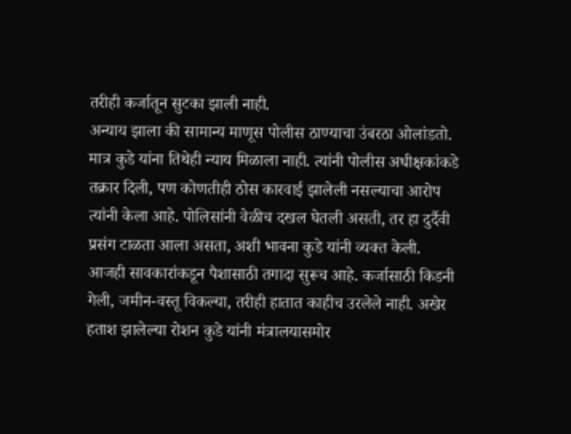तरीही कर्जातून सुटका झाली नाही.
अन्याय झाला की सामान्य माणूस पोलीस ठाण्याचा उंबरठा ओलांडतो. मात्र कुडे यांना तिथेही न्याय मिळाला नाही. त्यांनी पोलीस अधीक्षकांकडे तक्रार दिली, पण कोणतीही ठोस कारवाई झालेली नसल्याचा आरोप त्यांनी केला आहे. पोलिसांनी वेळीच दखल घेतली असती, तर हा दुर्दैवी प्रसंग टाळता आला असता, अशी भावना कुडे यांनी व्यक्त केली.
आजही सावकारांकडून पैशासाठी तगादा सुरूच आहे. कर्जासाठी किडनी गेली, जमीन-वस्तू विकल्या, तरीही हातात काहीच उरलेले नाही. अखेर हताश झालेल्या रोशन कुडे यांनी मंत्रालयासमोर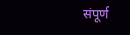संपूर्ण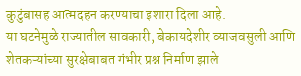कुटुंबासह आत्मदहन करण्याचा इशारा दिला आहे.
या घटनेमुळे राज्यातील सावकारी, बेकायदेशीर व्याजवसुली आणि शेतकऱ्यांच्या सुरक्षेबाबत गंभीर प्रश्न निर्माण झाले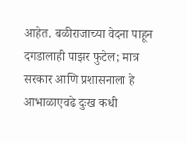आहेत. बळीराजाच्या वेदना पाहून दगडालाही पाझर फुटेल; मात्र सरकार आणि प्रशासनाला हे आभाळाएवढे दुःख कधी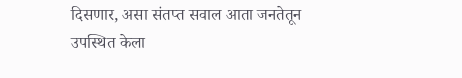दिसणार, असा संतप्त सवाल आता जनतेतून उपस्थित केला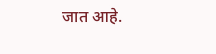जात आहे.